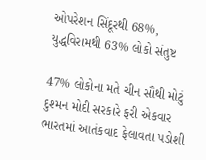ઓપરેશન સિંદૂરથી 68%, યુદ્ધવિરામથી 63% લોકો સંતુષ્ટ

47% લોકોના મતે ચીન સૌથી મોટું દુશ્મન મોદી સરકારે ફરી એકવાર ભારતમાં આતંકવાદ ફેલાવતા પડોશી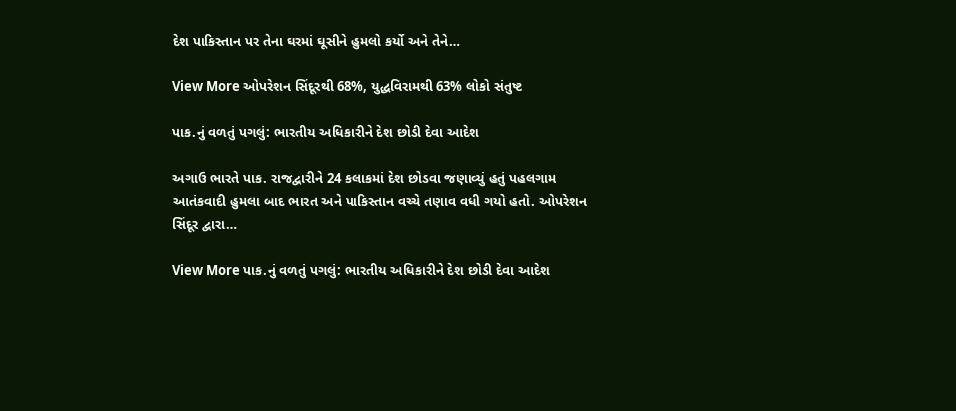દેશ પાકિસ્તાન પર તેના ઘરમાં ઘૂસીને હુમલો કર્યો અને તેને…

View More ઓપરેશન સિંદૂરથી 68%, યુદ્ધવિરામથી 63% લોકો સંતુષ્ટ

પાક.નું વળતું પગલું: ભારતીય અધિકારીને દેશ છોડી દેવા આદેશ

અગાઉ ભારતે પાક. રાજદ્વારીને 24 કલાકમાં દેશ છોડવા જણાવ્યું હતું પહલગામ આતંકવાદી હુમલા બાદ ભારત અને પાકિસ્તાન વચ્ચે તણાવ વધી ગયો હતો. ઓપરેશન સિંદૂર દ્વારા…

View More પાક.નું વળતું પગલું: ભારતીય અધિકારીને દેશ છોડી દેવા આદેશ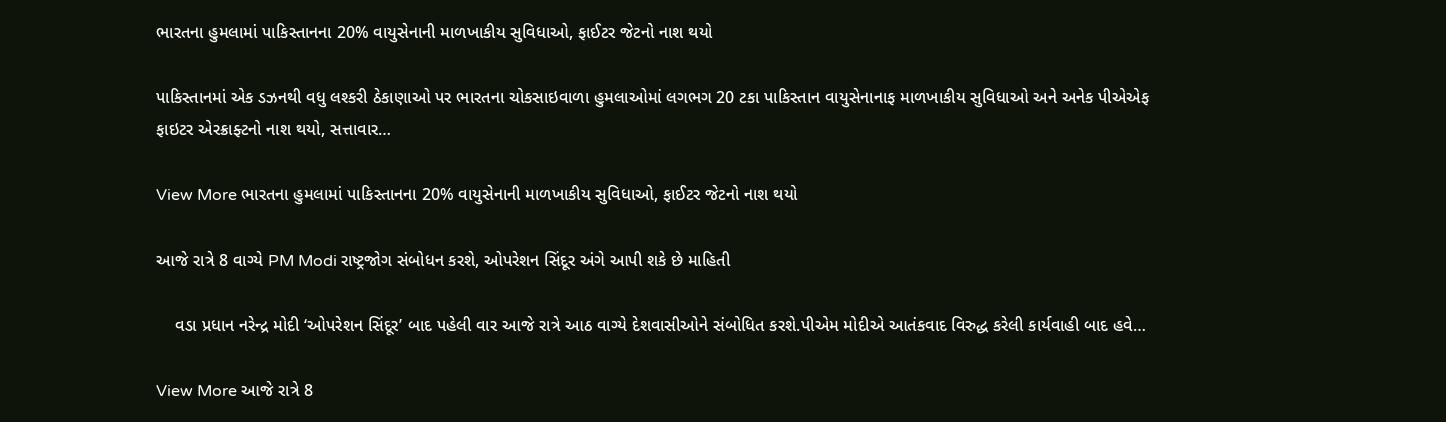ભારતના હુમલામાં પાકિસ્તાનના 20% વાયુસેનાની માળખાકીય સુવિધાઓ, ફાઈટર જેટનો નાશ થયો

પાકિસ્તાનમાં એક ડઝનથી વધુ લશ્કરી ઠેકાણાઓ પર ભારતના ચોકસાઇવાળા હુમલાઓમાં લગભગ 20 ટકા પાકિસ્તાન વાયુસેનાનાફ માળખાકીય સુવિધાઓ અને અનેક પીએએફ ફાઇટર એરક્રાફ્ટનો નાશ થયો, સત્તાવાર…

View More ભારતના હુમલામાં પાકિસ્તાનના 20% વાયુસેનાની માળખાકીય સુવિધાઓ, ફાઈટર જેટનો નાશ થયો

આજે રાત્રે 8 વાગ્યે PM Modi રાષ્ટ્રજોગ સંબોધન કરશે, ઓપરેશન સિંદૂર અંગે આપી શકે છે માહિતી

    વડા પ્રધાન નરેન્દ્ર મોદી ‘ઓપરેશન સિંદૂર’ બાદ પહેલી વાર આજે રાત્રે આઠ વાગ્યે દેશવાસીઓને સંબોધિત કરશે.પીએમ મોદીએ આતંકવાદ વિરુદ્ધ કરેલી કાર્યવાહી બાદ હવે…

View More આજે રાત્રે 8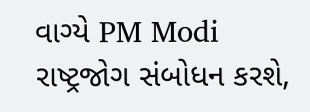વાગ્યે PM Modi રાષ્ટ્રજોગ સંબોધન કરશે,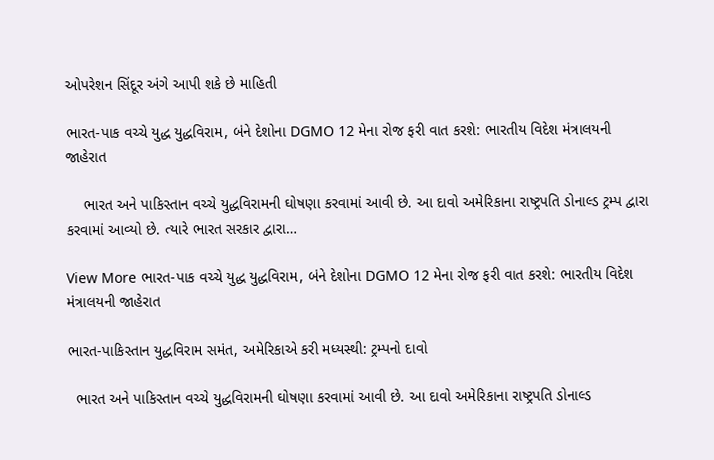ઓપરેશન સિંદૂર અંગે આપી શકે છે માહિતી

ભારત-પાક વચ્ચે યુદ્ધ યુદ્ધવિરામ, બંને દેશોના DGMO 12 મેના રોજ ફરી વાત કરશે: ભારતીય વિદેશ મંત્રાલયની જાહેરાત

    ભારત અને પાકિસ્તાન વચ્ચે યુદ્ધવિરામની ઘોષણા કરવામાં આવી છે. આ દાવો અમેરિકાના રાષ્ટ્રપતિ ડોનાલ્ડ ટ્રમ્પ દ્વારા કરવામાં આવ્યો છે. ત્યારે ભારત સરકાર દ્વારા…

View More ભારત-પાક વચ્ચે યુદ્ધ યુદ્ધવિરામ, બંને દેશોના DGMO 12 મેના રોજ ફરી વાત કરશે: ભારતીય વિદેશ મંત્રાલયની જાહેરાત

ભારત-પાકિસ્તાન યુદ્ધવિરામ સમંત, અમેરિકાએ કરી મધ્યસ્થી: ટ્રમ્પનો દાવો

  ભારત અને પાકિસ્તાન વચ્ચે યુદ્ધવિરામની ઘોષણા કરવામાં આવી છે. આ દાવો અમેરિકાના રાષ્ટ્રપતિ ડોનાલ્ડ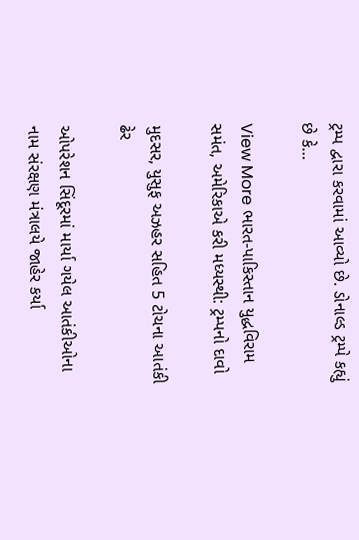ટ્રમ્પ દ્વારા કરવામાં આવ્યો છે. ડોનાલ્ડ ટ્રમ્પે કહ્યું છે કે…

View More ભારત-પાકિસ્તાન યુદ્ધવિરામ સમંત, અમેરિકાએ કરી મધ્યસ્થી: ટ્રમ્પનો દાવો

મુદસર, યુસુફ અઝહર સહિત 5 ટોચના આતંકી ઢેર

ઓપરેશન સિંદૂરમાં માર્યા ગયેલ આતંકીઓના નામ સંરક્ષણ મંત્રાલયે જાહેર કર્યા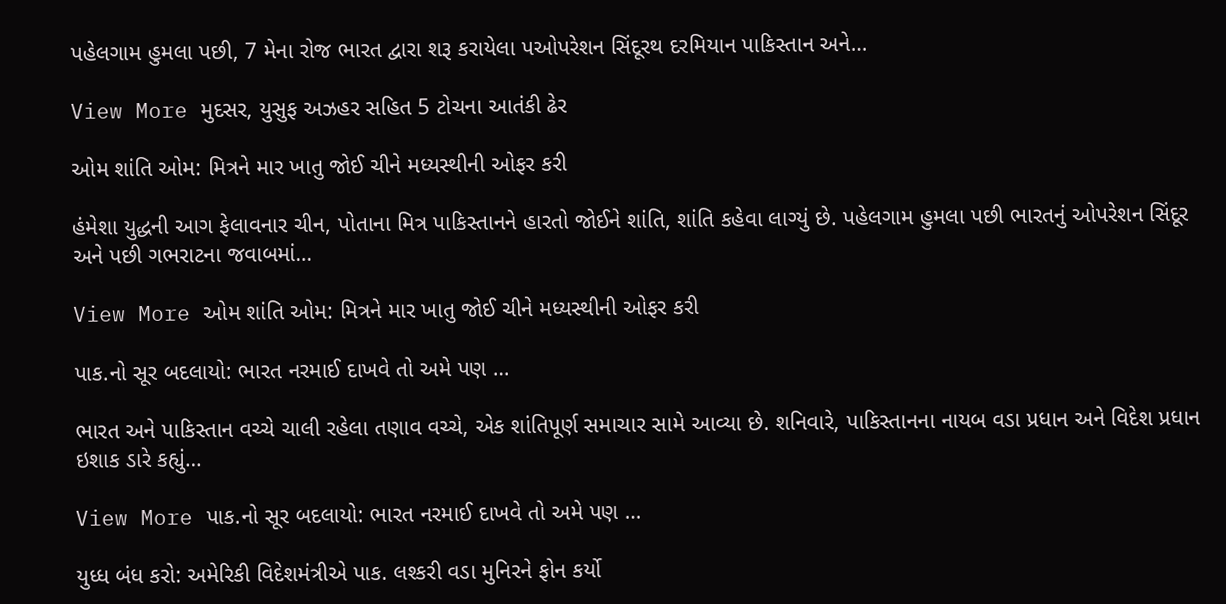પહેલગામ હુમલા પછી, 7 મેના રોજ ભારત દ્વારા શરૂ કરાયેલા પઓપરેશન સિંદૂરથ દરમિયાન પાકિસ્તાન અને…

View More મુદસર, યુસુફ અઝહર સહિત 5 ટોચના આતંકી ઢેર

ઓમ શાંતિ ઓમ: મિત્રને માર ખાતુ જોઈ ચીને મધ્યસ્થીની ઓફર કરી

હંમેશા યુદ્ધની આગ ફેલાવનાર ચીન, પોતાના મિત્ર પાકિસ્તાનને હારતો જોઈને શાંતિ, શાંતિ કહેવા લાગ્યું છે. પહેલગામ હુમલા પછી ભારતનું ઓપરેશન સિંદૂર અને પછી ગભરાટના જવાબમાં…

View More ઓમ શાંતિ ઓમ: મિત્રને માર ખાતુ જોઈ ચીને મધ્યસ્થીની ઓફર કરી

પાક.નો સૂર બદલાયો: ભારત નરમાઈ દાખવે તો અમે પણ …

ભારત અને પાકિસ્તાન વચ્ચે ચાલી રહેલા તણાવ વચ્ચે, એક શાંતિપૂર્ણ સમાચાર સામે આવ્યા છે. શનિવારે, પાકિસ્તાનના નાયબ વડા પ્રધાન અને વિદેશ પ્રધાન ઇશાક ડારે કહ્યું…

View More પાક.નો સૂર બદલાયો: ભારત નરમાઈ દાખવે તો અમે પણ …

યુધ્ધ બંધ કરો: અમેરિકી વિદેશમંત્રીએ પાક. લશ્કરી વડા મુનિરને ફોન કર્યો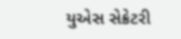યુએસ સેક્રેટરી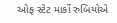ઓફ સ્ટેટ માર્કો રુબિયોએ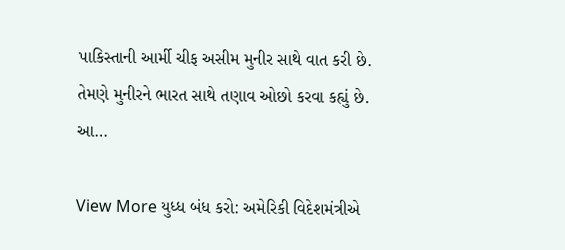પાકિસ્તાની આર્મી ચીફ અસીમ મુનીર સાથે વાત કરી છે. તેમણે મુનીરને ભારત સાથે તણાવ ઓછો કરવા કહ્યું છે. આ…

View More યુધ્ધ બંધ કરો: અમેરિકી વિદેશમંત્રીએ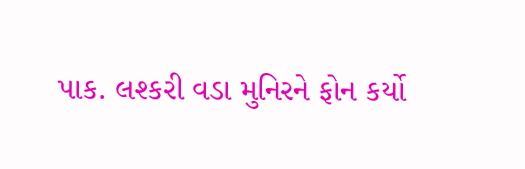પાક. લશ્કરી વડા મુનિરને ફોન કર્યો